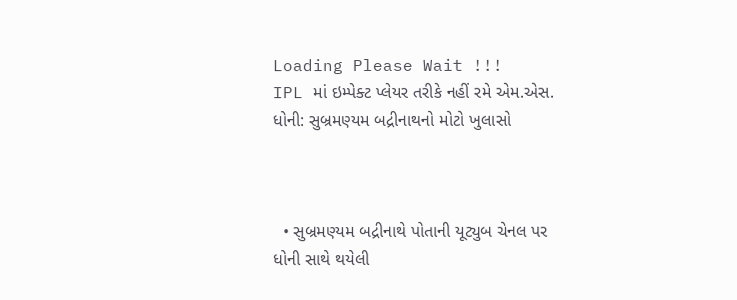Loading Please Wait !!!
IPL માં ઇમ્પેક્ટ પ્લેયર તરીકે નહીં રમે એમ.એસ. ધોની: સુબ્રમણ્યમ બદ્રીનાથનો મોટો ખુલાસો



  • સુબ્રમણ્યમ બદ્રીનાથે પોતાની યૂટ્યુબ ચેનલ પર ધોની સાથે થયેલી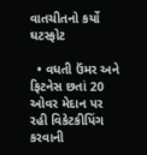વાતચીતનો કર્યો ઘટસ્ફોટ

  • વધતી ઉંમર અને ફિટનેસ છતાં 20 ઓવર મેદાન પર રહી વિકેટકીપિંગ કરવાની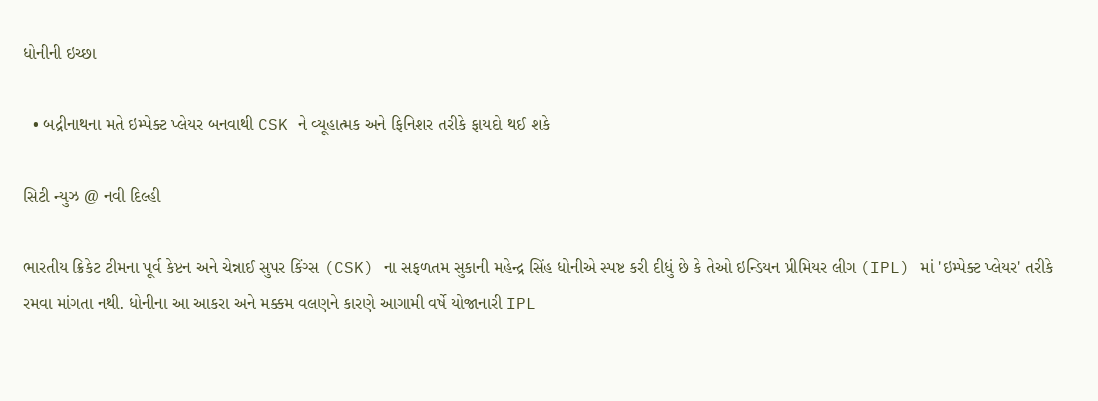ધોનીની ઇચ્છા

  • બદ્રીનાથના મતે ઇમ્પેક્ટ પ્લેયર બનવાથી CSK ને વ્યૂહાત્મક અને ફિનિશર તરીકે ફાયદો થઈ શકે

સિટી ન્યુઝ @ નવી દિલ્હી

ભારતીય ક્રિકેટ ટીમના પૂર્વ કેપ્ટન અને ચેન્નાઈ સુપર કિંગ્સ (CSK) ના સફળતમ સુકાની મહેન્દ્ર સિંહ ધોનીએ સ્પષ્ટ કરી દીધું છે કે તેઓ ઇન્ડિયન પ્રીમિયર લીગ (IPL) માં 'ઇમ્પેક્ટ પ્લેયર' તરીકે રમવા માંગતા નથી. ધોનીના આ આકરા અને મક્કમ વલણને કારણે આગામી વર્ષે યોજાનારી IPL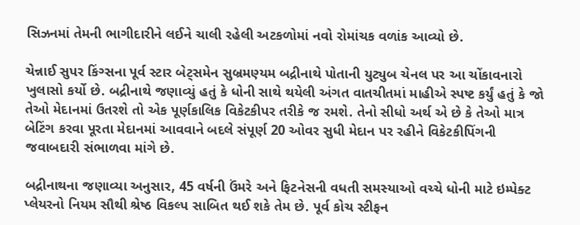સિઝનમાં તેમની ભાગીદારીને લઈને ચાલી રહેલી અટકળોમાં નવો રોમાંચક વળાંક આવ્યો છે.

ચેન્નાઈ સુપર કિંગ્સના પૂર્વ સ્ટાર બેટ્સમેન સુબ્રમણ્યમ બદ્રીનાથે પોતાની યુટ્યુબ ચેનલ પર આ ચોંકાવનારો ખુલાસો કર્યો છે. બદ્રીનાથે જણાવ્યું હતું કે ધોની સાથે થયેલી અંગત વાતચીતમાં માહીએ સ્પષ્ટ કર્યું હતું કે જો તેઓ મેદાનમાં ઉતરશે તો એક પૂર્ણકાલિક વિકેટકીપર તરીકે જ રમશે. તેનો સીધો અર્થ એ છે કે તેઓ માત્ર બેટિંગ કરવા પૂરતા મેદાનમાં આવવાને બદલે સંપૂર્ણ 20 ઓવર સુધી મેદાન પર રહીને વિકેટકીપિંગની જવાબદારી સંભાળવા માંગે છે.

બદ્રીનાથના જણાવ્યા અનુસાર, 45 વર્ષની ઉંમરે અને ફિટનેસની વધતી સમસ્યાઓ વચ્ચે ધોની માટે ઇમ્પેક્ટ પ્લેયરનો નિયમ સૌથી શ્રેષ્ઠ વિકલ્પ સાબિત થઈ શકે તેમ છે. પૂર્વ કોચ સ્ટીફન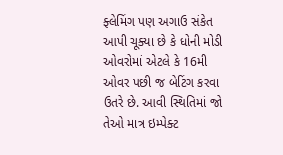ફ્લેમિંગ પણ અગાઉ સંકેત આપી ચૂક્યા છે કે ધોની મોડી ઓવરોમાં એટલે કે 16મી ઓવર પછી જ બેટિંગ કરવા ઉતરે છે. આવી સ્થિતિમાં જો તેઓ માત્ર ઇમ્પેક્ટ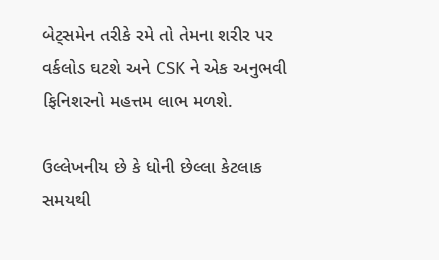બેટ્સમેન તરીકે રમે તો તેમના શરીર પર વર્કલોડ ઘટશે અને CSK ને એક અનુભવી ફિનિશરનો મહત્તમ લાભ મળશે.

ઉલ્લેખનીય છે કે ધોની છેલ્લા કેટલાક સમયથી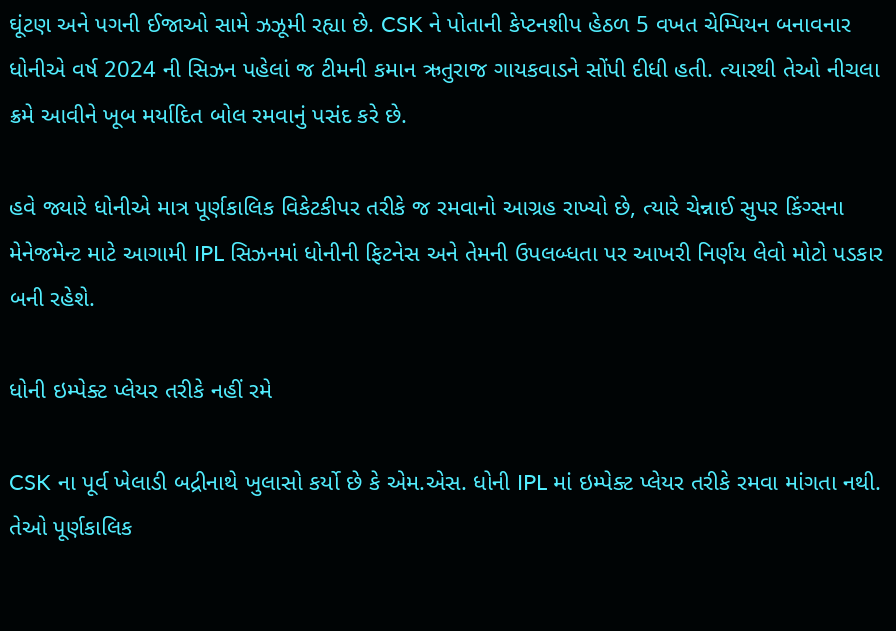ઘૂંટણ અને પગની ઈજાઓ સામે ઝઝૂમી રહ્યા છે. CSK ને પોતાની કેપ્ટનશીપ હેઠળ 5 વખત ચેમ્પિયન બનાવનાર ધોનીએ વર્ષ 2024 ની સિઝન પહેલાં જ ટીમની કમાન ઋતુરાજ ગાયકવાડને સોંપી દીધી હતી. ત્યારથી તેઓ નીચલા ક્રમે આવીને ખૂબ મર્યાદિત બોલ રમવાનું પસંદ કરે છે.

હવે જ્યારે ધોનીએ માત્ર પૂર્ણકાલિક વિકેટકીપર તરીકે જ રમવાનો આગ્રહ રાખ્યો છે, ત્યારે ચેન્નાઈ સુપર કિંગ્સના મેનેજમેન્ટ માટે આગામી IPL સિઝનમાં ધોનીની ફિટનેસ અને તેમની ઉપલબ્ધતા પર આખરી નિર્ણય લેવો મોટો પડકાર બની રહેશે.

ધોની ઇમ્પેક્ટ પ્લેયર તરીકે નહીં રમે

CSK ના પૂર્વ ખેલાડી બદ્રીનાથે ખુલાસો કર્યો છે કે એમ.એસ. ધોની IPL માં ઇમ્પેક્ટ પ્લેયર તરીકે રમવા માંગતા નથી. તેઓ પૂર્ણકાલિક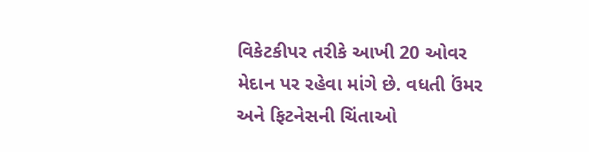વિકેટકીપર તરીકે આખી 20 ઓવર મેદાન પર રહેવા માંગે છે. વધતી ઉંમર અને ફિટનેસની ચિંતાઓ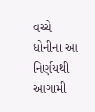વચ્ચે ધોનીના આ નિર્ણયથી આગામી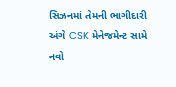સિઝનમાં તેમની ભાગીદારી અંગે CSK મેનેજમેન્ટ સામે નવો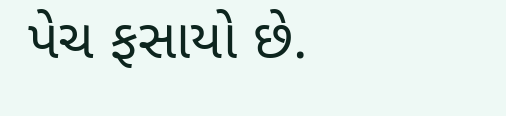પેચ ફસાયો છે.